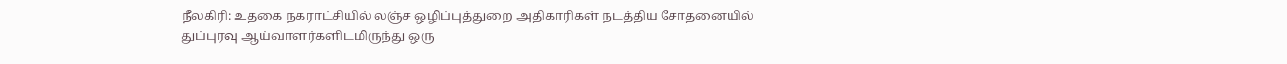நீலகிரி: உதகை நகராட்சியில் லஞ்ச ஒழிப்புத்துறை அதிகாரிகள் நடத்திய சோதனையில் துப்புரவு ஆய்வாளர்களிடமிருந்து ஒரு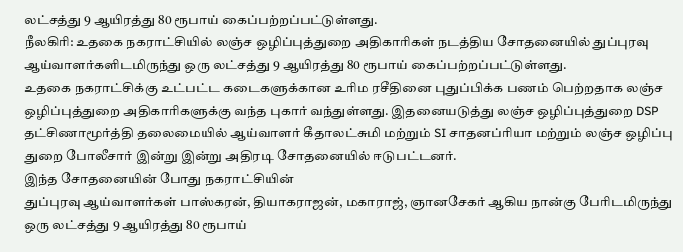லட்சத்து 9 ஆயிரத்து 80 ரூபாய் கைப்பற்றப்பட்டுள்ளது.
நீலகிரி: உதகை நகராட்சியில் லஞ்ச ஒழிப்புத்துறை அதிகாரிகள் நடத்திய சோதனையில் துப்புரவு ஆய்வாளர்களிடமிருந்து ஒரு லட்சத்து 9 ஆயிரத்து 80 ரூபாய் கைப்பற்றப்பட்டுள்ளது.
உதகை நகராட்சிக்கு உட்பட்ட கடைகளுக்கான உரிம ரசீதினை புதுப்பிக்க பணம் பெற்றதாக லஞ்ச ஒழிப்புத்துறை அதிகாரிகளுக்கு வந்த புகார் வந்துள்ளது. இதனையடுத்து லஞ்ச ஒழிப்புத்துறை DSP தட்சிணாமூர்த்தி தலைமையில் ஆய்வாளர் கீதாலட்சுமி மற்றும் SI சாதனப்ரியா மற்றும் லஞ்ச ஒழிப்பு துறை போலீசார் இன்று இன்று அதிரடி சோதனையில் ஈடுபட்டனர்.
இந்த சோதனையின் போது நகராட்சியின்
துப்புரவு ஆய்வாளர்கள் பாஸ்கரன், தியாகராஜன், மகாராஜ், ஞானசேகர் ஆகிய நான்கு பேரிடமிருந்து ஒரு லட்சத்து 9 ஆயிரத்து 80 ரூபாய்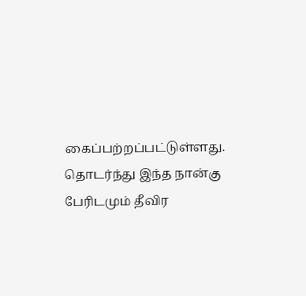கைப்பற்றப்பட்டுள்ளது. தொடர்ந்து இந்த நான்கு பேரிடமும் தீவிர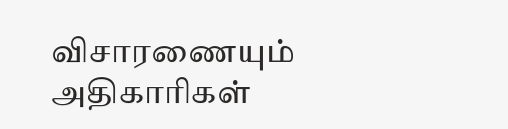விசாரணையும் அதிகாரிகள்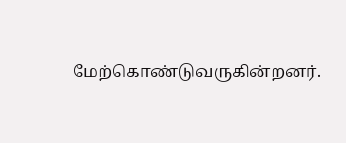மேற்கொண்டுவருகின்றனர்.